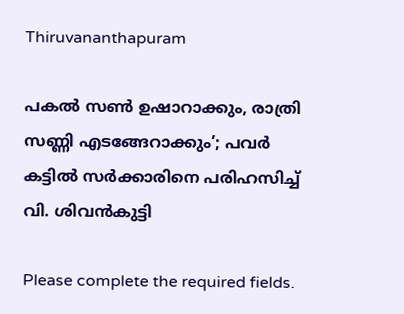Thiruvananthapuram

പകൽ സൺ ഉഷാറാക്കും, രാത്രി സണ്ണി എടങ്ങേറാക്കും’; പവർ കട്ടിൽ സർക്കാരിനെ പരിഹസിച്ച് വി. ശിവൻകുട്ടി

Please complete the required fields.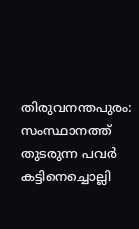തിരുവനന്തപുരം: സംസ്ഥാനത്ത് തുടരുന്ന പവർ കട്ടിനെച്ചൊല്ലി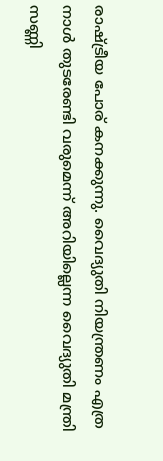രാഷ്ട്രീയ പോര് കനക്കുന്നു. വൈദ്യുതി നിയന്ത്രണം എത്ര നാൾ തുടരേണ്ടി വരുമെന്ന് അറിയില്ലെന്ന വൈദ്യുതി മന്ത്രി സണ്ണി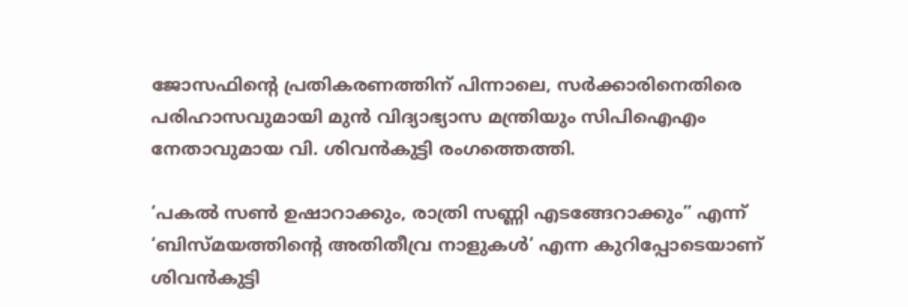ജോസഫിന്റെ പ്രതികരണത്തിന് പിന്നാലെ, സർക്കാരിനെതിരെ പരിഹാസവുമായി മുൻ വിദ്യാഭ്യാസ മന്ത്രിയും സിപിഐഎം നേതാവുമായ വി. ശിവൻകുട്ടി രംഗത്തെത്തി.

‘പകൽ സൺ ഉഷാറാക്കും, രാത്രി സണ്ണി എടങ്ങേറാക്കും” എന്ന് ‘ബിസ്മയത്തിന്റെ അതിതീവ്ര നാളുകൾ’ എന്ന കുറിപ്പോടെയാണ് ശിവൻകുട്ടി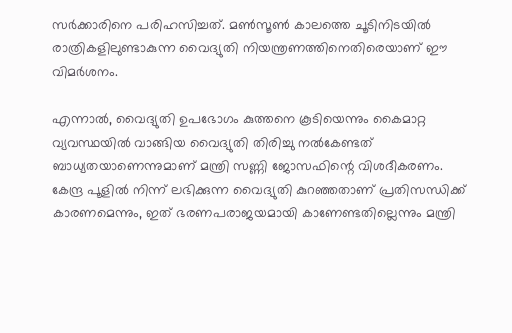സർക്കാരിനെ പരിഹസിച്ചത്. മൺസൂൺ കാലത്തെ ചൂടിനിടയിൽ രാത്രികളിലുണ്ടാകുന്ന വൈദ്യുതി നിയന്ത്രണത്തിനെതിരെയാണ് ഈ വിമർശനം.

എന്നാൽ, വൈദ്യുതി ഉപഭോഗം കുത്തനെ കൂടിയെന്നും കൈമാറ്റ വ്യവസ്ഥയിൽ വാങ്ങിയ വൈദ്യുതി തിരിച്ചു നൽകേണ്ടത് ബാധ്യതയാണെന്നുമാണ് മന്ത്രി സണ്ണി ജോസഫിന്റെ വിശദീകരണം. കേന്ദ്ര പൂളിൽ നിന്ന് ലഭിക്കുന്ന വൈദ്യുതി കുറഞ്ഞതാണ് പ്രതിസന്ധിക്ക് കാരണമെന്നും, ഇത് ഭരണപരാജയമായി കാണേണ്ടതില്ലെന്നും മന്ത്രി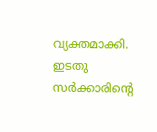വ്യക്തമാക്കി.
ഇടതു സർക്കാരിന്റെ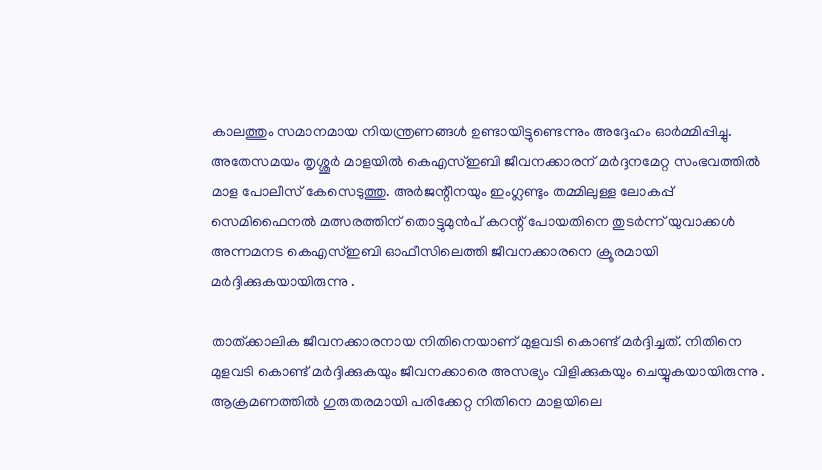കാലത്തും സമാനമായ നിയന്ത്രണങ്ങൾ ഉണ്ടായിട്ടുണ്ടെന്നും അദ്ദേഹം ഓർമ്മിപ്പിച്ചു. അതേസമയം തൃശ്ശൂർ മാളയിൽ‌ കെഎസ്ഇബി ജീവനക്കാരന് മർദ്ദനമേറ്റ സംഭവത്തിൽ മാള പോലീസ് കേസെടുത്തു. അർജന്റീനയും ഇംഗ്ലണ്ടും തമ്മിലുള്ള ലോകപ്പ് സെമിഫൈനൽ മത്സരത്തിന് തൊട്ടുമുൻപ് കറന്റ് പോയതിനെ തുടർന്ന് യുവാക്കൾ അന്നമനട കെഎസ്ഇബി ഓഫീസിലെത്തി ജീവനക്കാരനെ ക്രൂരമായി മർദ്ദിക്കുകയായിരുന്നു .

താത്ക്കാലിക ജീവനക്കാരനായ നിതിനെയാണ് മു‌ളവടി കൊണ്ട് മർദ്ദിച്ചത്. നിതിനെ മുളവടി കൊണ്ട് മർദ്ദിക്കുകയും ജീവനക്കാരെ അസഭ്യം വിളിക്കുകയും ചെയ്യുകയായിരുന്നു . ആക്രമണത്തിൽ ഗുരുതരമായി പരിക്കേറ്റ നിതിനെ മാളയിലെ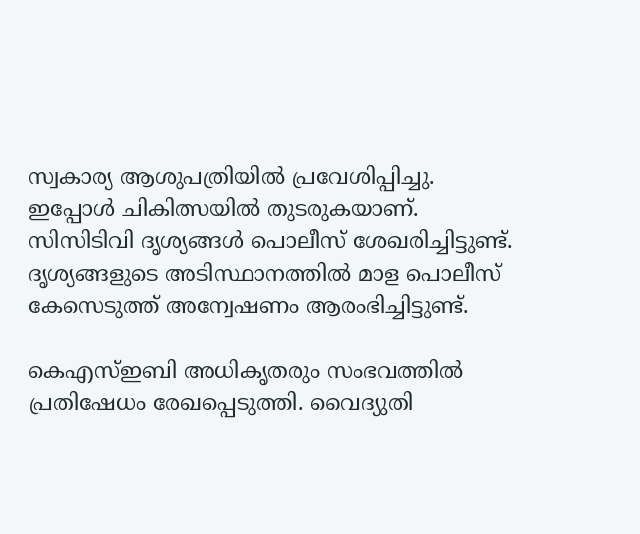സ്വകാര്യ ആശുപത്രിയിൽ പ്രവേശിപ്പിച്ചു. ഇപ്പോൾ ചികിത്സയിൽ തുടരുകയാണ്. സിസിടിവി ദൃശ്യങ്ങൾ പൊലീസ് ശേഖരിച്ചിട്ടുണ്ട്. ദൃശ്യങ്ങളുടെ അടിസ്ഥാനത്തിൽ മാള പൊലീസ് കേസെടുത്ത് അന്വേഷണം ആരംഭിച്ചിട്ടുണ്ട്.

കെഎസ്ഇബി അധികൃതരും സംഭവത്തിൽ പ്രതിഷേധം രേഖപ്പെടുത്തി. വൈദ്യുതി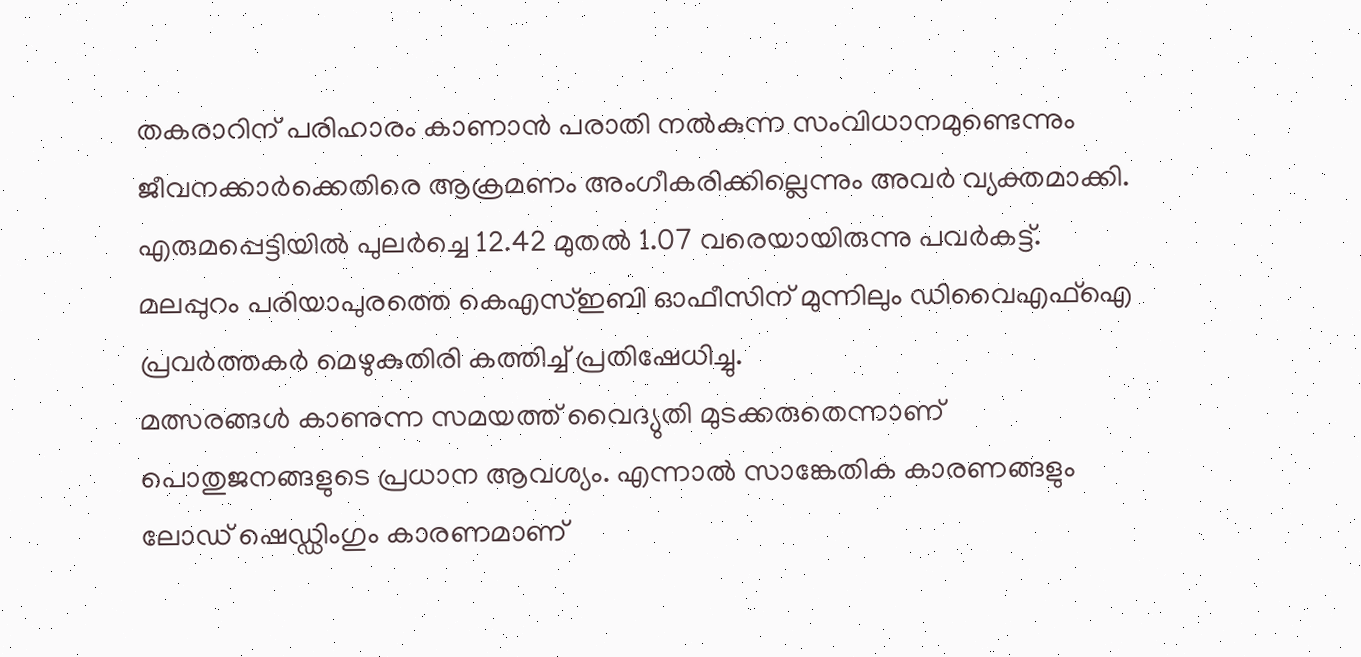തകരാറിന് പരിഹാരം കാണാൻ പരാതി നൽകുന്ന സംവിധാനമുണ്ടെന്നും ജീവനക്കാർക്കെതിരെ ആക്രമണം അംഗീകരിക്കില്ലെന്നും അവർ വ്യക്തമാക്കി. എരുമപ്പെട്ടിയിൽ പുലർച്ചെ 12.42 മുതൽ 1.07 വരെയായിരുന്നു പവർകട്ട്. മലപ്പുറം പരിയാപുരത്തെ കെഎസ്ഇബി ഓഫീസിന് മുന്നിലും ഡിവൈഎഫ്ഐ പ്രവർത്തകർ മെഴുകുതിരി കത്തിച്ച് പ്രതിഷേധിച്ചു.
മത്സരങ്ങൾ കാണുന്ന സമയത്ത് വൈദ്യുതി മുടക്കരുതെന്നാണ് പൊതുജനങ്ങളുടെ പ്രധാന ആവശ്യം. എന്നാൽ സാങ്കേതിക കാരണങ്ങളും ലോഡ് ഷെഡ്ഡിംഗും കാരണമാണ്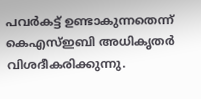പവർകട്ട് ഉണ്ടാകുന്നതെന്ന് കെഎസ്ഇബി അധികൃതർ വിശദീകരിക്കുന്നു.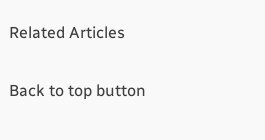Related Articles

Back to top button